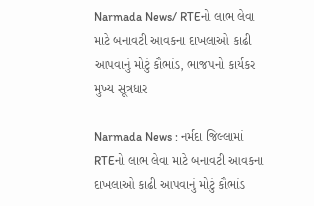Narmada News/ RTEનો લાભ લેવા માટે બનાવટી આવકના દાખલાઓ કાઢી આપવાનું મોટું કૌભાંડ, ભાજપનો કાર્યકર મુખ્ય સૂત્રધાર

Narmada News : નર્મદા જિલ્લામાં RTEનો લાભ લેવા માટે બનાવટી આવકના દાખલાઓ કાઢી આપવાનું મોટું કૌભાંડ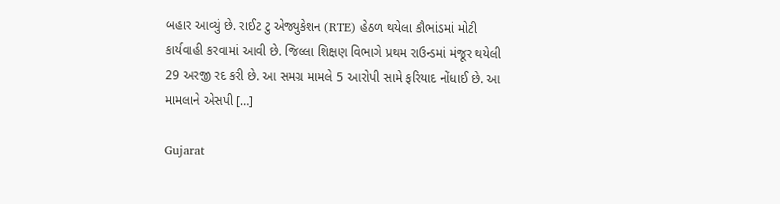બહાર આવ્યું છે. રાઈટ ટુ એજ્યુકેશન (RTE) હેઠળ થયેલા કૌભાંડમાં મોટી કાર્યવાહી કરવામાં આવી છે. જિલ્લા શિક્ષણ વિભાગે પ્રથમ રાઉન્ડમાં મંજૂર થયેલી 29 અરજી રદ કરી છે. આ સમગ્ર મામલે 5 આરોપી સામે ફરિયાદ નોંધાઈ છે. આ મામલાને એસપી […]

Gujarat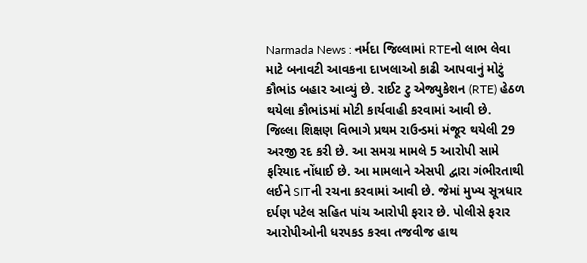Narmada News : નર્મદા જિલ્લામાં RTEનો લાભ લેવા માટે બનાવટી આવકના દાખલાઓ કાઢી આપવાનું મોટું કૌભાંડ બહાર આવ્યું છે. રાઈટ ટુ એજ્યુકેશન (RTE) હેઠળ થયેલા કૌભાંડમાં મોટી કાર્યવાહી કરવામાં આવી છે. જિલ્લા શિક્ષણ વિભાગે પ્રથમ રાઉન્ડમાં મંજૂર થયેલી 29 અરજી રદ કરી છે. આ સમગ્ર મામલે 5 આરોપી સામે ફરિયાદ નોંધાઈ છે. આ મામલાને એસપી દ્વારા ગંભીરતાથી લઈને SITની રચના કરવામાં આવી છે. જેમાં મુખ્ય સૂત્રધાર દર્પણ પટેલ સહિત પાંચ આરોપી ફરાર છે. પોલીસે ફરાર આરોપીઓની ધરપકડ કરવા તજવીજ હાથ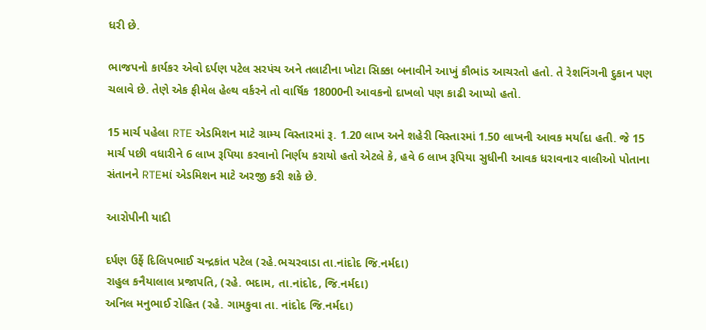ધરી છે.

ભાજપનો કાર્યકર એવો દર્પણ પટેલ સરપંચ અને તલાટીના ખોટા સિક્કા બનાવીને આખું કૌભાંડ આચરતો હતો. તે રેશનિંગની દુકાન પણ ચલાવે છે. તેણે એક ફીમેલ હેલ્થ વર્કરને તો વાર્ષિક 18000ની આવકનો દાખલો પણ કાઢી આપ્યો હતો.

15 માર્ચ પહેલા RTE એડમિશન માટે ગ્રામ્ય વિસ્તારમાં રૂ. 1.20 લાખ અને શહેરી વિસ્તારમાં 1.50 લાખની આવક મર્યાદા હતી. જે 15 માર્ચ પછી વધારીને 6 લાખ રૂપિયા કરવાનો નિર્ણય કરાયો હતો એટલે કે, હવે 6 લાખ રૂપિયા સુધીની આવક ધરાવનાર વાલીઓ પોતાના સંતાનને RTEમાં એડમિશન માટે અરજી કરી શકે છે.

આરોપીની યાદી

દર્પણ ઉર્ફે દિલિપભાઈ ચન્દ્રકાંત પટેલ (રહે.ભચરવાડા તા.નાંદોદ જિ.નર્મદા)
રાહુલ કનૈયાલાલ પ્રજાપતિ, (રહે. ભદામ, તા.નાંદોદ, જિ.નર્મદા)
અનિલ મનુભાઈ રોહિત (રહે. ગામકુવા તા. નાંદોદ જિ.નર્મદા)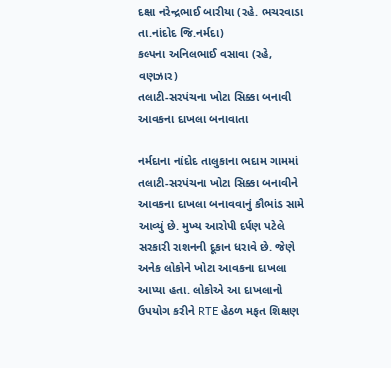દક્ષા નરેન્દ્રભાઈ બારીયા (રહે. ભચરવાડા તા.નાંદોદ જિ.નર્મદા)
કલ્પના અનિલભાઈ વસાવા (રહે, વણઝાર)
તલાટી-સરપંચના ખોટા સિક્કા બનાવી આવકના દાખલા બનાવાતા

નર્મદાના નાંદોદ તાલુકાના ભદામ ગામમાં તલાટી-સરપંચના ખોટા સિક્કા બનાવીને આવકના દાખલા બનાવવાનું કૌભાંડ સામે આવ્યું છે. મુખ્ય આરોપી દર્પણ પટેલે સરકારી રાશનની દૂકાન ધરાવે છે. જેણે અનેક લોકોને ખોટા આવકના દાખલા આપ્યા હતા. લોકોએ આ દાખલાનો ઉપયોગ કરીને RTE હેઠળ મફત શિક્ષણ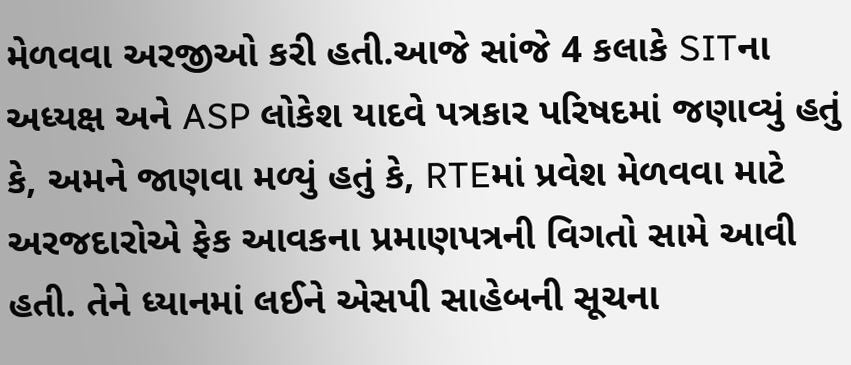મેળવવા અરજીઓ કરી હતી.આજે સાંજે 4 કલાકે SITના અધ્યક્ષ અને ASP લોકેશ યાદવે પત્રકાર પરિષદમાં જણાવ્યું હતું કે, અમને જાણવા મળ્યું હતું કે, RTEમાં પ્રવેશ મેળવવા માટે અરજદારોએ ફેક આવકના પ્રમાણપત્રની વિગતો સામે આવી હતી. તેને ધ્યાનમાં લઈને એસપી સાહેબની સૂચના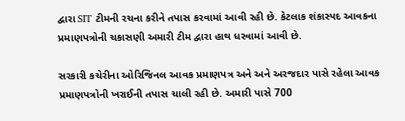દ્વારા SIT ટીમની રચના કરીને તપાસ કરવામાં આવી રહી છે. કેટલાક શંકાસ્પદ આવકના પ્રમાણપત્રોની ચકાસણી અમારી ટીમ દ્વારા હાથ ધરવામાં આવી છે.

સરકારી કચેરીના ઓરિજિનલ આવક પ્રમાણપત્ર અને અને અરજદાર પાસે રહેલા આવક પ્રમાણપત્રોની ખરાઈની તપાસ ચાલી રહી છે. અમારી પાસે 700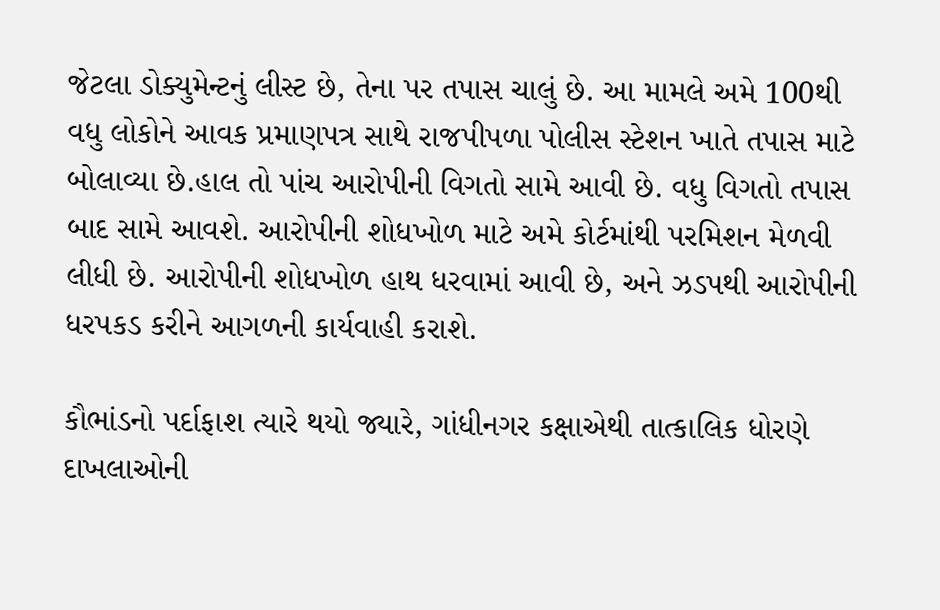જેટલા ડોક્યુમેન્ટનું લીસ્ટ છે, તેના પર તપાસ ચાલું છે. આ મામલે અમે 100થી વધુ લોકોને આવક પ્રમાણપત્ર સાથે રાજપીપળા પોલીસ સ્ટેશન ખાતે તપાસ માટે બોલાવ્યા છે.હાલ તો પાંચ આરોપીની વિગતો સામે આવી છે. વધુ વિગતો તપાસ બાદ સામે આવશે. આરોપીની શોધખોળ માટે અમે કોર્ટમાંથી પરમિશન મેળવી લીધી છે. આરોપીની શોધખોળ હાથ ધરવામાં આવી છે, અને ઝડપથી આરોપીની ધરપકડ કરીને આગળની કાર્યવાહી કરાશે.

કૌભાંડનો પર્દાફાશ ત્યારે થયો જ્યારે, ગાંધીનગર કક્ષાએથી તાત્કાલિક ધોરણે દાખલાઓની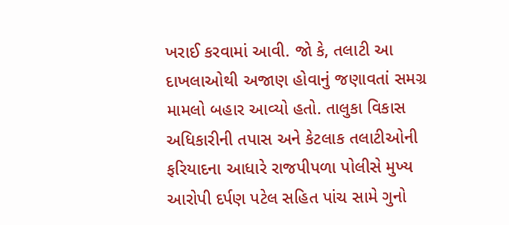ખરાઈ કરવામાં આવી. જો કે, તલાટી આ દાખલાઓથી અજાણ હોવાનું જણાવતાં સમગ્ર મામલો બહાર આવ્યો હતો. તાલુકા વિકાસ અધિકારીની તપાસ અને કેટલાક તલાટીઓની ફરિયાદના આધારે રાજપીપળા પોલીસે મુખ્ય આરોપી દર્પણ પટેલ સહિત પાંચ સામે ગુનો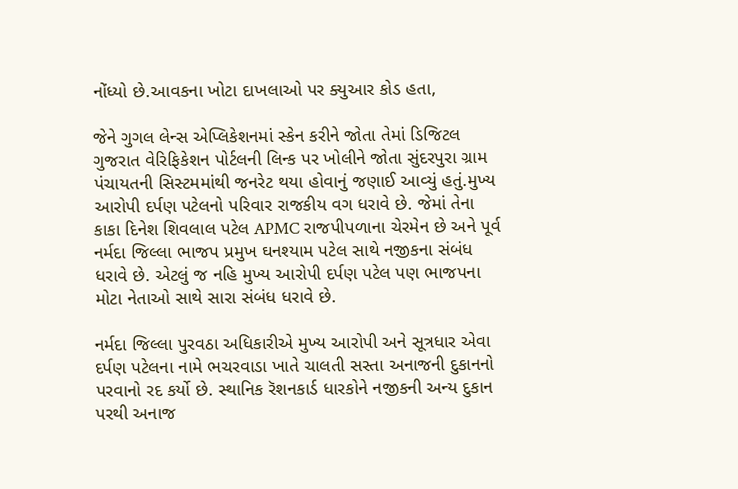નોંધ્યો છે.આવકના ખોટા દાખલાઓ પર ક્યુઆર કોડ હતા,

જેને ગુગલ લેન્સ એપ્લિકેશનમાં સ્કેન કરીને જોતા તેમાં ડિજિટલ ગુજરાત વેરિફિકેશન પોર્ટલની લિન્ક પર ખોલીને જોતા સુંદરપુરા ગ્રામ પંચાયતની સિસ્ટમમાંથી જનરેટ થયા હોવાનું જણાઈ આવ્યું હતું.મુખ્ય આરોપી દર્પણ પટેલનો પરિવાર રાજકીય વગ ધરાવે છે. જેમાં તેના કાકા દિનેશ શિવલાલ પટેલ APMC રાજપીપળાના ચેરમેન છે અને પૂર્વ નર્મદા જિલ્લા ભાજપ પ્રમુખ ઘનશ્યામ પટેલ સાથે નજીકના સંબંધ ધરાવે છે. એટલું જ નહિ મુખ્ય આરોપી દર્પણ પટેલ પણ ભાજપના મોટા નેતાઓ સાથે સારા સંબંધ ધરાવે છે.

નર્મદા જિલ્લા પુરવઠા અધિકારીએ મુખ્ય આરોપી અને સૂત્રધાર એવા દર્પણ પટેલના નામે ભચરવાડા ખાતે ચાલતી સસ્તા અનાજની દુકાનનો પરવાનો રદ કર્યો છે. સ્થાનિક રૅશનકાર્ડ ધારકોને નજીકની અન્ય દુકાન પરથી અનાજ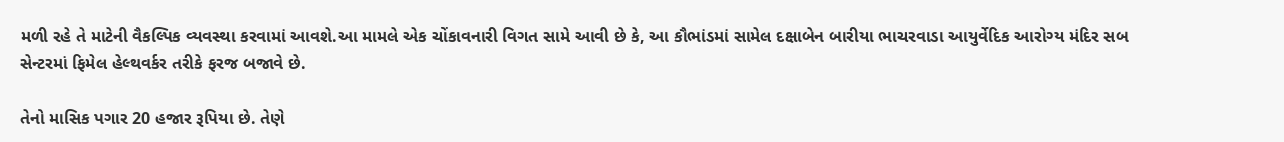મળી રહે તે માટેની વૈકલ્પિક વ્યવસ્થા કરવામાં આવશે.આ મામલે એક ચોંકાવનારી વિગત સામે આવી છે કે, આ કૌભાંડમાં સામેલ દક્ષાબેન બારીયા ભાચરવાડા આયુર્વેદિક આરોગ્ય મંદિર સબ સેન્ટરમાં ફિમેલ હેલ્થવર્કર તરીકે ફરજ બજાવે છે.

તેનો માસિક પગાર 20 હજાર રૂપિયા છે. તેણે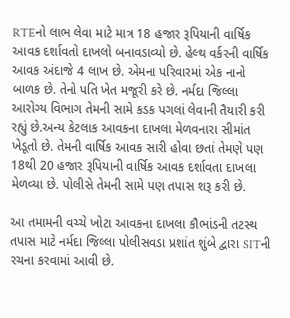RTEનો લાભ લેવા માટે માત્ર 18 હજાર રૂપિયાની વાર્ષિક આવક દર્શાવતો દાખલો બનાવડાવ્યો છે. હેલ્થ વર્કરની વાર્ષિક આવક અંદાજે 4 લાખ છે. એમના પરિવારમાં એક નાનો બાળક છે. તેનો પતિ ખેત મજૂરી કરે છે. નર્મદા જિલ્લા આરોગ્ય વિભાગ તેમની સામે કડક પગલાં લેવાની તૈયારી કરી રહ્યું છે.અન્ય કેટલાક આવકના દાખલા મેળવનારા સીમાંત ખેડૂતો છે. તેમની વાર્ષિક આવક સારી હોવા છતાં તેમણે પણ 18થી 20 હજાર રૂપિયાની વાર્ષિક આવક દર્શાવતા દાખલા મેળવ્યા છે. પોલીસે તેમની સામે પણ તપાસ શરૂ કરી છે.

આ તમામની વચ્ચે ખોટા આવકના દાખલા કૌભાંડની તટસ્થ તપાસ માટે નર્મદા જિલ્લા પોલીસવડા પ્રશાંત શુંબે દ્વારા SITની રચના કરવામાં આવી છે.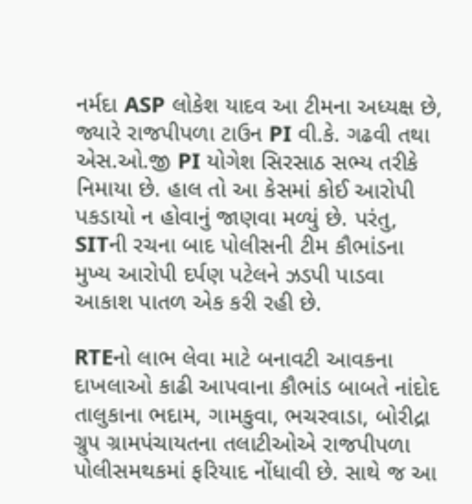નર્મદા ASP લોકેશ યાદવ આ ટીમના અધ્યક્ષ છે, જ્યારે રાજપીપળા ટાઉન PI વી.કે. ગઢવી તથા એસ.ઓ.જી PI યોગેશ સિરસાઠ સભ્ય તરીકે નિમાયા છે. હાલ તો આ કેસમાં કોઈ આરોપી પકડાયો ન હોવાનું જાણવા મળ્યું છે. પરંતુ, SITની રચના બાદ પોલીસની ટીમ કૌભાંડના મુખ્ય આરોપી દર્પણ પટેલને ઝડપી પાડવા આકાશ પાતળ એક કરી રહી છે.

RTEનો લાભ લેવા માટે બનાવટી આવકના દાખલાઓ કાઢી આપવાના કૌભાંડ બાબતે નાંદોદ તાલુકાના ભદામ, ગામકુવા, ભચરવાડા, બોરીદ્રા ગ્રુપ ગ્રામપંચાયતના તલાટીઓએ રાજપીપળા પોલીસમથકમાં ફરિયાદ નોંધાવી છે. સાથે જ આ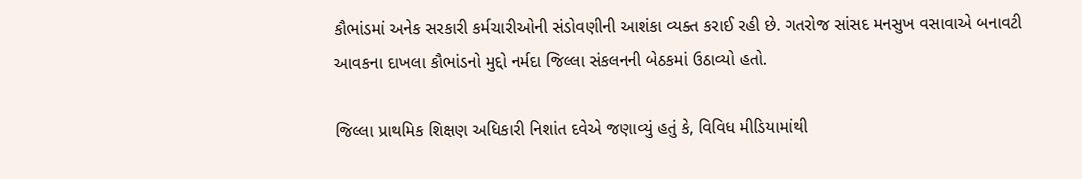કૌભાંડમાં અનેક સરકારી કર્મચારીઓની સંડોવણીની આશંકા વ્યક્ત કરાઈ રહી છે. ગતરોજ સાંસદ મનસુખ વસાવાએ બનાવટી આવકના દાખલા કૌભાંડનો મુદ્દો નર્મદા જિલ્લા સંકલનની બેઠકમાં ઉઠાવ્યો હતો.

જિલ્લા પ્રાથમિક શિક્ષણ અધિકારી નિશાંત દવેએ જણાવ્યું હતું કે, વિવિધ મીડિયામાંથી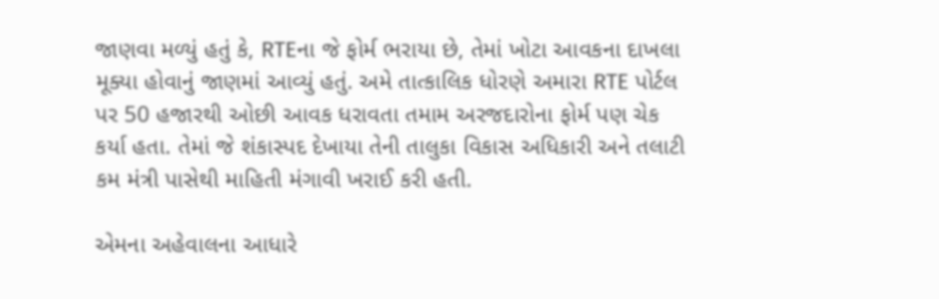જાણવા મળ્યું હતું કે, RTEના જે ફોર્મ ભરાયા છે, તેમાં ખોટા આવકના દાખલા મૂક્યા હોવાનું જાણમાં આવ્યું હતું. અમે તાત્કાલિક ધોરણે અમારા RTE પોર્ટલ પર 50 હજારથી ઓછી આવક ધરાવતા તમામ અરજદારોના ફોર્મ પણ ચેક કર્યા હતા. તેમાં જે શંકાસ્પદ દેખાયા તેની તાલુકા વિકાસ અધિકારી અને તલાટી કમ મંત્રી પાસેથી માહિતી મંગાવી ખરાઈ કરી હતી.

એમના અહેવાલના આધારે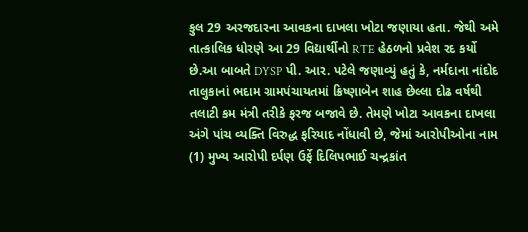કુલ 29 અરજદારના આવકના દાખલા ખોટા જણાયા હતા. જેથી અમે તાત્કાલિક ધોરણે આ 29 વિદ્યાર્થીનો RTE હેઠળનો પ્રવેશ રદ કર્યો છે.આ બાબતે DYSP પી. આર. પટેલે જણાવ્યું હતું કે, નર્મદાના નાંદોદ તાલુકાનાં ભદામ ગ્રામપંચાયતમાં ક્રિષ્ણાબેન શાહ છેલ્લા દોઢ વર્ષથી તલાટી કમ મંત્રી તરીકે ફરજ બજાવે છે. તેમણે ખોટા આવકના દાખલા અંગે પાંચ વ્યક્તિ વિરુદ્ધ ફરિયાદ નોંધાવી છે, જેમાં આરોપીઓના નામ (1) મુખ્ય આરોપી દર્પણ ઉર્ફે દિલિપભાઈ ચન્દ્રકાંત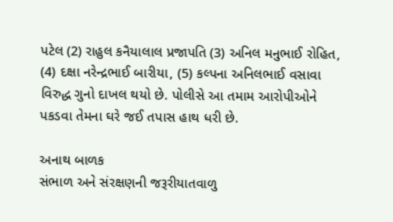પટેલ (2) રાહુલ કનૈયાલાલ પ્રજાપતિ (3) અનિલ મનુભાઈ રોહિત, (4) દક્ષા નરેન્દ્રભાઈ બારીયા, (5) કલ્પના અનિલભાઈ વસાવા વિરુદ્ધ ગુનો દાખલ થયો છે. પોલીસે આ તમામ આરોપીઓને પકડવા તેમના ઘરે જઈ તપાસ હાથ ધરી છે.

અનાથ બાળક
સંભાળ અને સંરક્ષણની જરૂરીયાતવાળુ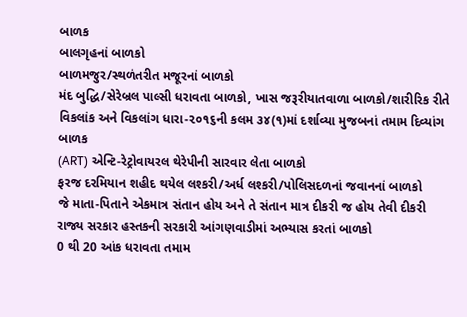બાળક
બાલગૃહનાં બાળકો
બાળમજુર/સ્થળંતરીત મજૂરનાં બાળકો
મંદ બુદ્ધિ/સેરેબ્રલ પાલ્સી ધરાવતા બાળકો, ખાસ જરૂરીયાતવાળા બાળકો/શારીરિક રીતે વિકલાંક અને વિકલાંગ ધારા-૨૦૧૬ની કલમ ૩૪(૧)માં દર્શાવ્યા મુજબનાં તમામ દિવ્યાંગ બાળક
(ART) એન્ટિ-રેટ્રોવાયરલ થેરેપીની સારવાર લેતા બાળકો
ફરજ દરમિયાન શહીદ થયેલ લશ્કરી/અર્ધ લશ્કરી/પોલિસદળનાં જવાનનાં બાળકો
જે માતા-પિતાને એકમાત્ર સંતાન હોય અને તે સંતાન માત્ર દીકરી જ હોય તેવી દીકરી
રાજ્ય સરકાર હસ્તકની સરકારી આંગણવાડીમાં અભ્યાસ કરતાં બાળકો
0 થી 20 આંક ધરાવતા તમામ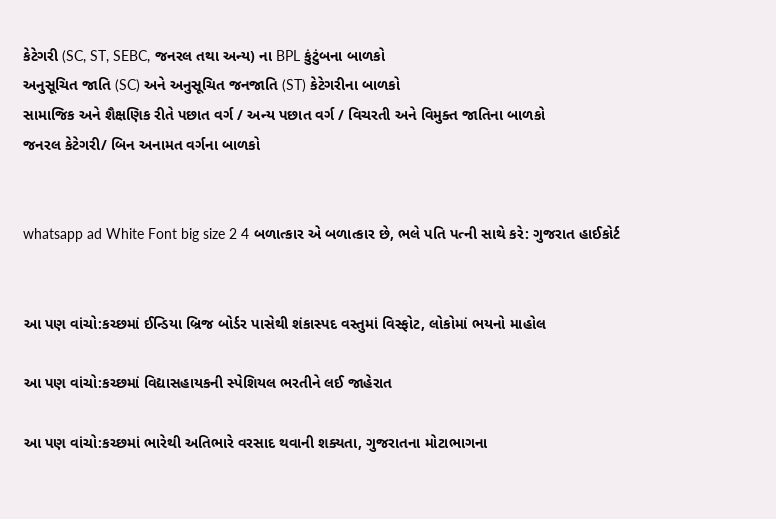કેટેગરી (SC, ST, SEBC, જનરલ તથા અન્‍ય) ના BPL કુંટુંબના બાળકો
અનુસૂચિત જાતિ (SC) અને અનુસૂચિત જનજાતિ (ST) કેટેગરીના બાળકો
સામાજિક અને શૈક્ષણિક રીતે પછાત વર્ગ / અન્‍ય પછાત વર્ગ / વિચરતી અને વિમુક્ત જાતિના બાળકો
જનરલ કેટેગરી/ બિન અનામત વર્ગના બાળકો


whatsapp ad White Font big size 2 4 બળાત્કાર એ બળાત્કાર છે, ભલે પતિ પત્ની સાથે કરે: ગુજરાત હાઈકોર્ટ


આ પણ વાંચો:કચ્છમાં ઈન્ડિયા બ્રિજ બોર્ડર પાસેથી શંકાસ્પદ વસ્તુમાં વિસ્ફોટ, લોકોમાં ભયનો માહોલ

આ પણ વાંચો:કચ્છમાં વિદ્યાસહાયકની સ્પેશિયલ ભરતીને લઈ જાહેરાત

આ પણ વાંચો:કચ્છમાં ભારેથી અતિભારે વરસાદ થવાની શક્યતા, ગુજરાતના મોટાભાગના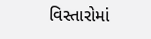વિસ્તારોમાં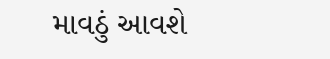માવઠું આવશે